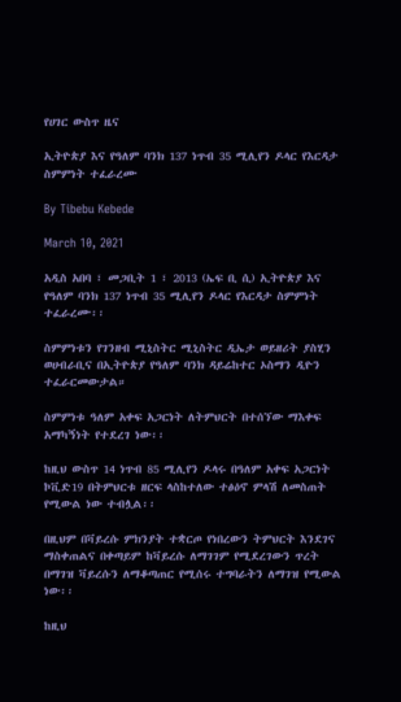የሀገር ውስጥ ዜና

ኢትዮጵያ እና የዓለም ባንክ 137 ነጥብ 35 ሚሊየን ዶላር የእርዳታ ስምምነት ተፈራረሙ

By Tibebu Kebede

March 10, 2021

አዲስ አበባ ፣ መጋቢት 1 ፣ 2013 (ኤፍ ቢ ሲ) ኢትዮጵያ እና የዓለም ባንክ 137 ነጥብ 35 ሚሊየን ዶላር የእርዳታ ስምምነት ተፈራረሙ፡፡

ስምምነቱን የገንዘብ ሚኒስትር ሚኒስትር ዲኤታ ወይዘሪት ያስሂን ወሀብራቢና በኢትዮጵያ የዓለም ባንክ ዳይሬከተር ኦስማን ዲዮን ተፈራርመውታል።

ስምምነቱ ዓለም አቀፍ አጋርነት ለትምህርት በተሰኘው ማእቀፍ አማካኝነት የተደረገ ነው፡፡

ከዚህ ውስጥ 14 ነጥብ 85 ሚሊየን ዶላሩ በዓለም አቀፍ አጋርነት ኮቪድ19 በትምህርቱ ዘርፍ ላስከተለው ተፅዕኖ ምላሽ ለመስጠት የሚውል ነው ተብሏል፡፡

በዚህም በቫይረሱ ምክንያት ተቋርጦ የነበረውን ትምህርት እንደገና ማስቀጠልና በቀጣይም ከቫይረሱ ለማገገም የሚደረገውን ጥረት በማገዝ ቫይረሱን ለማቆጣጠር የሚሰሩ ተግባራትን ለማገዝ የሚውል ነው፡፡

ከዚህ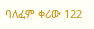ባለፈም ቀሪው 122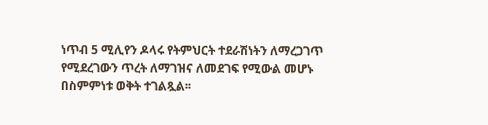ነጥብ 5 ሚሊየን ዶላሩ የትምህርት ተደራሽነትን ለማረጋገጥ የሚደረገውን ጥረት ለማገዝና ለመደገፍ የሚውል መሆኑ በስምምነቱ ወቅት ተገልጿል፡፡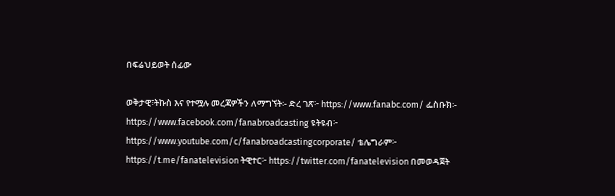በፍሬህይወት ሰፊው

ወቅታዊ፣ትኩስ እና የተሟሉ መረጃዎችን ለማግኘት፡- ድረ ገጽ፦ https://www.fanabc.com/ ፌስቡክ፡- https://www.facebook.com/fanabroadcasting ዩትዩብ፦ https://www.youtube.com/c/fanabroadcastingcorporate/ ቴሌግራም፦ https://t.me/fanatelevision ትዊተር፦ https://twitter.com/fanatelevision በመወዳጀት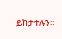ይከታተሉን፡፡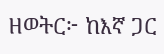ዘወትር፦ ከእኛ ጋር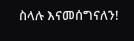ስላሉ እናመሰግናለን!